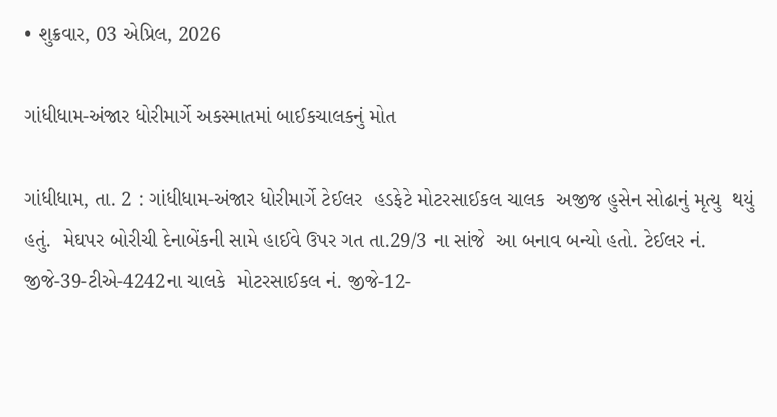• શુક્રવાર, 03 એપ્રિલ, 2026

ગાંધીધામ-અંજાર ધોરીમાર્ગે અકસ્માતમાં બાઈકચાલકનું મોત

ગાંધીધામ, તા. 2 : ગાંધીધામ-અંજાર ધોરીમાર્ગે ટેઈલર  હડફેટે મોટરસાઈકલ ચાલક  અજીજ હુસેન સોઢાનું મૃત્યુ  થયું હતું.  મેઘપર બોરીચી દેનાબેંકની સામે હાઈવે ઉપર ગત તા.29/3 ના સાંજે  આ બનાવ બન્યો હતો. ટેઈલર નં. જીજે-39-ટીએ-4242ના ચાલકે  મોટરસાઈકલ નં. જીજે-12-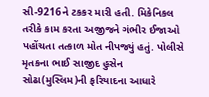સી-9216ને ટકકર મારી હતી. મિકેનિકલ તરીકે કામ કરતા અજીજને ગંભીર ઈજાઓ પહોંચતા તત્કાળ મોત નીપજ્યું હતું. પોલીસે મૃતકના ભાઈ સાજીદ હુસેન સોઢા(મુસ્લિમ)ની ફરિયાદના આધારે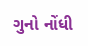ગુનો નોંધી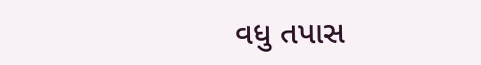વધુ તપાસ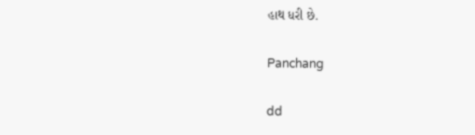હાથ ધરી છે.

Panchang

dd